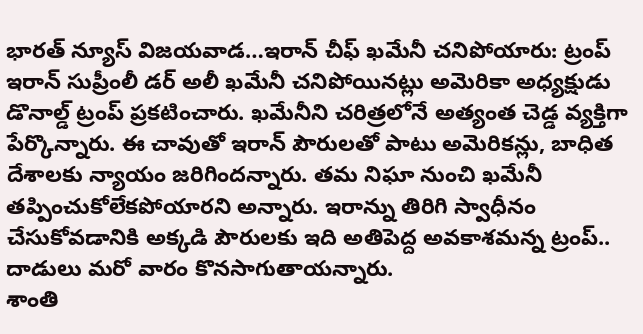భారత్ న్యూస్ విజయవాడ…ఇరాన్ చీఫ్ ఖమేనీ చనిపోయారు: ట్రంప్
ఇరాన్ సుప్రీంలీ డర్ అలీ ఖమేనీ చనిపోయినట్లు అమెరికా అధ్యక్షుడు డొనాల్డ్ ట్రంప్ ప్రకటించారు. ఖమేనీని చరిత్రలోనే అత్యంత చెడ్డ వ్యక్తిగా పేర్కొన్నారు. ఈ చావుతో ఇరాన్ పౌరులతో పాటు అమెరికన్లు, బాధిత దేశాలకు న్యాయం జరిగిందన్నారు. తమ నిఘా నుంచి ఖమేనీ తప్పించుకోలేకపోయారని అన్నారు. ఇరాన్ను తిరిగి స్వాధీనం చేసుకోవడానికి అక్కడి పౌరులకు ఇది అతిపెద్ద అవకాశమన్న ట్రంప్.. దాడులు మరో వారం కొనసాగుతాయన్నారు.
శాంతి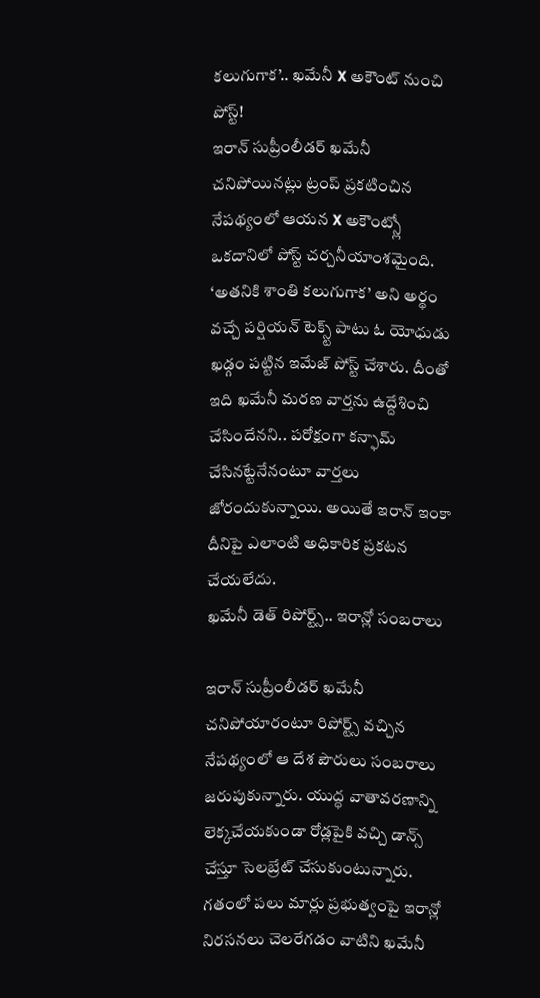కలుగుగాక’.. ఖమేనీ X అకౌంట్ నుంచి పోస్ట్!
ఇరాన్ సుప్రీంలీడర్ ఖమేనీ చనిపోయినట్లు ట్రంప్ ప్రకటించిన నేపథ్యంలో ఆయన X అకౌంట్స్లో ఒకదానిలో పోస్ట్ చర్చనీయాంశమైంది. ‘అతనికి శాంతి కలుగుగాక’ అని అర్థం వచ్చే పర్షియన్ టెక్స్ట్ పాటు ఓ యోధుడు ఖడ్గం పట్టిన ఇమేజ్ పోస్ట్ చేశారు. దీంతో ఇది ఖమేనీ మరణ వార్తను ఉద్దేశించి చేసిందేనని.. పరోక్షంగా కన్ఫామ్ చేసినట్టేనేనంటూ వార్తలు జోరందుకున్నాయి. అయితే ఇరాన్ ఇంకా దీనిపై ఎలాంటి అధికారిక ప్రకటన చేయలేదు.
ఖమేనీ డెత్ రిపోర్ట్స్.. ఇరాన్లో సంబరాలు

ఇరాన్ సుప్రీంలీడర్ ఖమేనీ చనిపోయారంటూ రిపోర్ట్స్ వచ్చిన నేపథ్యంలో ఆ దేశ పౌరులు సంబరాలు జరుపుకున్నారు. యుద్ధ వాతావరణాన్ని లెక్కచేయకుండా రోడ్లపైకి వచ్చి డాన్స్ చేస్తూ సెలబ్రేట్ చేసుకుంటున్నారు. గతంలో పలు మార్లు ప్రభుత్వంపై ఇరాన్లో నిరసనలు చెలరేగడం వాటిని ఖమేనీ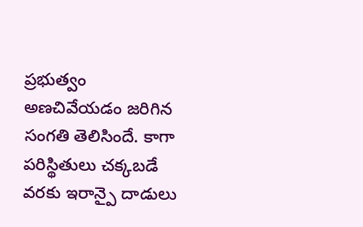ప్రభుత్వం అణచివేయడం జరిగిన సంగతి తెలిసిందే. కాగా పరిస్థితులు చక్కబడే వరకు ఇరాన్పై దాడులు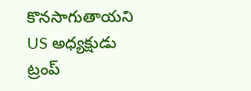కొనసాగుతాయని US అధ్యక్షుడు ట్రంప్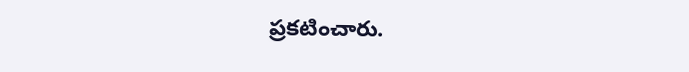ప్రకటించారు.